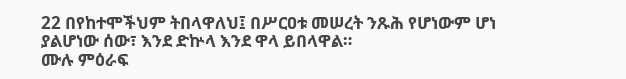22 በየከተሞችህም ትበላዋለህ፤ በሥርዐቱ መሠረት ንጹሕ የሆነውም ሆነ ያልሆነው ሰው፣ እንደ ድኵላ እንደ ዋላ ይበላዋል።
ሙሉ ምዕራፍ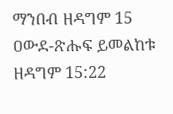ማንበብ ዘዳግም 15
ዐውደ-ጽሑፍ ይመልከቱ ዘዳግም 15:22